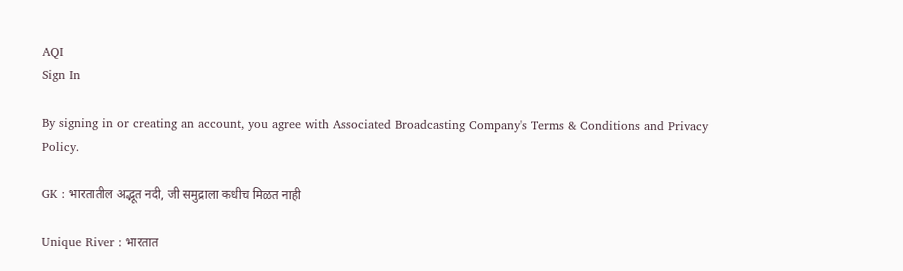AQI
Sign In

By signing in or creating an account, you agree with Associated Broadcasting Company's Terms & Conditions and Privacy Policy.

GK : भारतातील अद्भूत नदी, जी समुद्राला कधीच मिळत नाही

Unique River : भारतात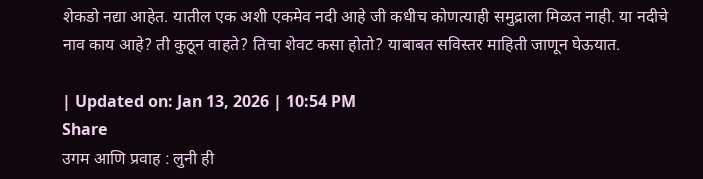शेकडो नद्या आहेत. यातील एक अशी एकमेव नदी आहे जी कधीच कोणत्याही समुद्राला मिळत नाही. या नदीचे नाव काय आहे? ती कुठून वाहते? तिचा शेवट कसा होतो? याबाबत सविस्तर माहिती जाणून घेऊयात.

| Updated on: Jan 13, 2026 | 10:54 PM
Share
उगम आणि प्रवाह : लुनी ही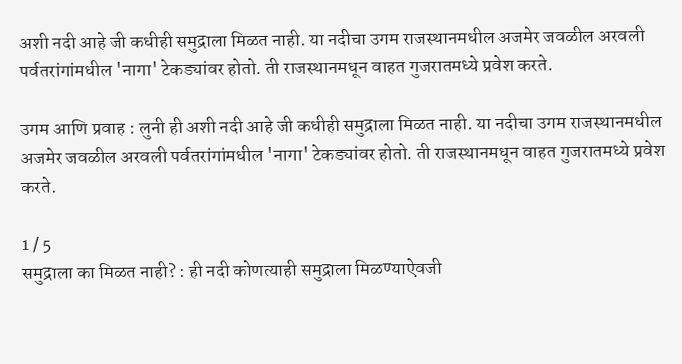अशी नदी आहे जी कधीही समुद्राला मिळत नाही. या नदीचा उगम राजस्थानमधील अजमेर जवळील अरवली पर्वतरांगांमधील 'नागा' टेकड्यांवर होतो. ती राजस्थानमधून वाहत गुजरातमध्ये प्रवेश करते.

उगम आणि प्रवाह : लुनी ही अशी नदी आहे जी कधीही समुद्राला मिळत नाही. या नदीचा उगम राजस्थानमधील अजमेर जवळील अरवली पर्वतरांगांमधील 'नागा' टेकड्यांवर होतो. ती राजस्थानमधून वाहत गुजरातमध्ये प्रवेश करते.

1 / 5
समुद्राला का मिळत नाही? : ही नदी कोणत्याही समुद्राला मिळण्याऐवजी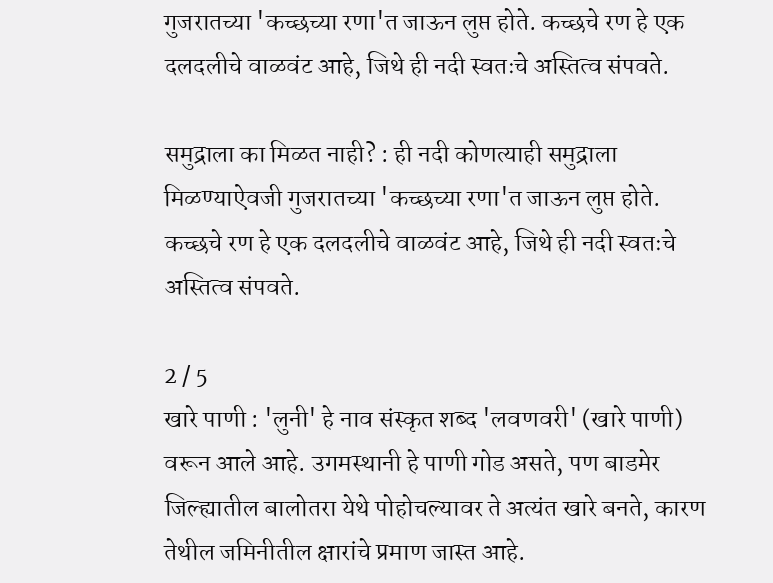गुजरातच्या 'कच्छच्या रणा'त जाऊन लुप्त होते. कच्छचे रण हे एक दलदलीचे वाळवंट आहे, जिथे ही नदी स्वतःचे अस्तित्व संपवते.

समुद्राला का मिळत नाही? : ही नदी कोणत्याही समुद्राला मिळण्याऐवजी गुजरातच्या 'कच्छच्या रणा'त जाऊन लुप्त होते. कच्छचे रण हे एक दलदलीचे वाळवंट आहे, जिथे ही नदी स्वतःचे अस्तित्व संपवते.

2 / 5
खारे पाणी : 'लुनी' हे नाव संस्कृत शब्द 'लवणवरी' (खारे पाणी) वरून आले आहे. उगमस्थानी हे पाणी गोड असते, पण बाडमेर जिल्ह्यातील बालोतरा येथे पोहोचल्यावर ते अत्यंत खारे बनते, कारण तेथील जमिनीतील क्षारांचे प्रमाण जास्त आहे.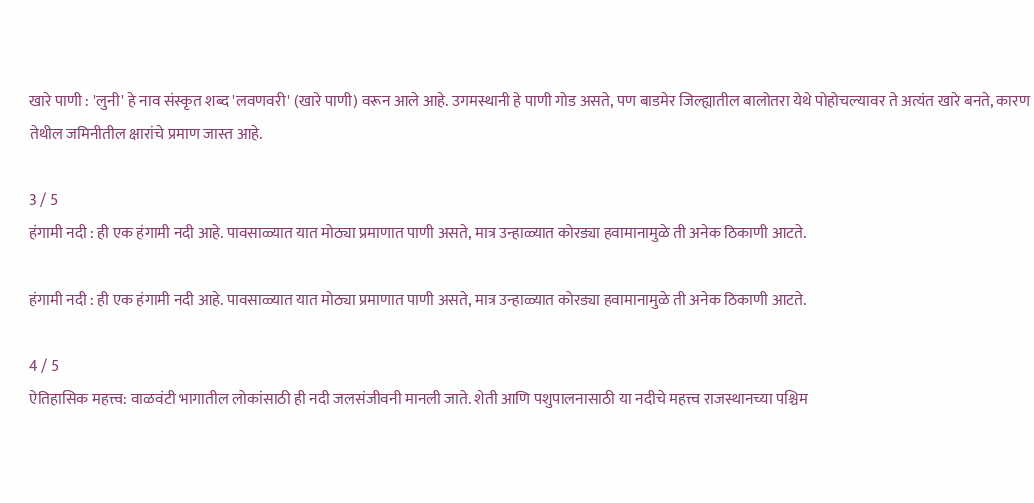खारे पाणी : 'लुनी' हे नाव संस्कृत शब्द 'लवणवरी' (खारे पाणी) वरून आले आहे. उगमस्थानी हे पाणी गोड असते, पण बाडमेर जिल्ह्यातील बालोतरा येथे पोहोचल्यावर ते अत्यंत खारे बनते, कारण तेथील जमिनीतील क्षारांचे प्रमाण जास्त आहे.

3 / 5
हंगामी नदी : ही एक हंगामी नदी आहे. पावसाळ्यात यात मोठ्या प्रमाणात पाणी असते, मात्र उन्हाळ्यात कोरड्या हवामानामुळे ती अनेक ठिकाणी आटते.

हंगामी नदी : ही एक हंगामी नदी आहे. पावसाळ्यात यात मोठ्या प्रमाणात पाणी असते, मात्र उन्हाळ्यात कोरड्या हवामानामुळे ती अनेक ठिकाणी आटते.

4 / 5
ऐतिहासिक महत्त्व: वाळवंटी भागातील लोकांसाठी ही नदी जलसंजीवनी मानली जाते. शेती आणि पशुपालनासाठी या नदीचे महत्त्व राजस्थानच्या पश्चिम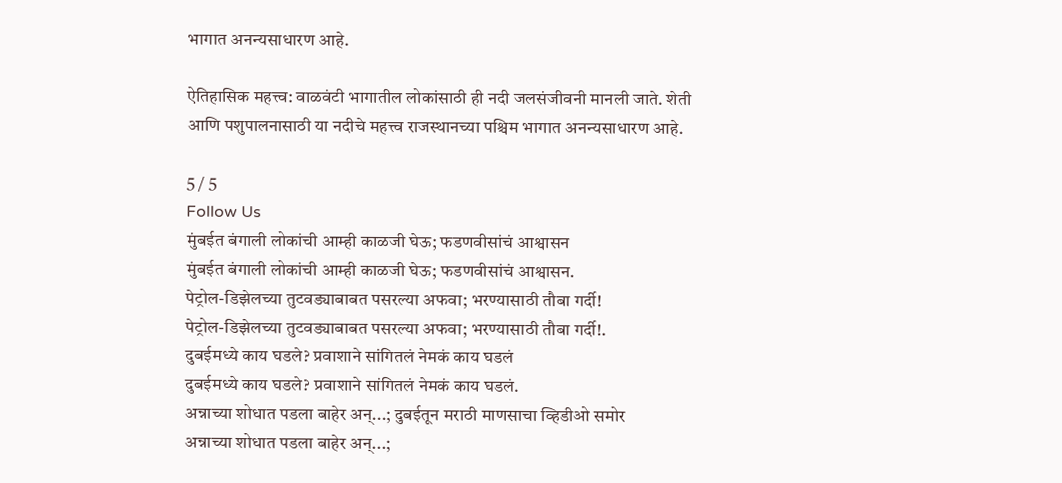भागात अनन्यसाधारण आहे.

ऐतिहासिक महत्त्व: वाळवंटी भागातील लोकांसाठी ही नदी जलसंजीवनी मानली जाते. शेती आणि पशुपालनासाठी या नदीचे महत्त्व राजस्थानच्या पश्चिम भागात अनन्यसाधारण आहे.

5 / 5
Follow Us
मुंबईत बंगाली लोकांची आम्ही काळजी घेऊ; फडणवीसांचं आश्वासन
मुंबईत बंगाली लोकांची आम्ही काळजी घेऊ; फडणवीसांचं आश्वासन.
पेट्रोल-डिझेलच्या तुटवड्याबाबत पसरल्या अफवा; भरण्यासाठी तौबा गर्दी!
पेट्रोल-डिझेलच्या तुटवड्याबाबत पसरल्या अफवा; भरण्यासाठी तौबा गर्दी!.
दुबईमध्ये काय घडले? प्रवाशाने सांगितलं नेमकं काय घडलं
दुबईमध्ये काय घडले? प्रवाशाने सांगितलं नेमकं काय घडलं.
अन्नाच्या शोधात पडला बाहेर अन्...; दुबईतून मराठी माणसाचा व्हिडीओ समोर
अन्नाच्या शोधात पडला बाहेर अन्...;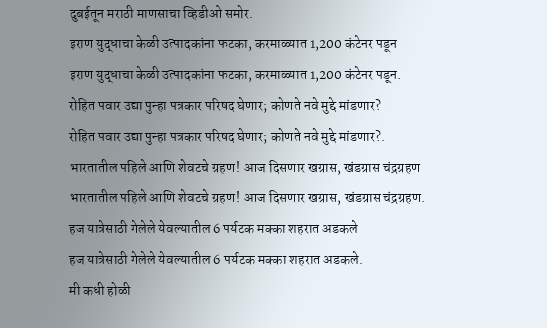दुबईतून मराठी माणसाचा व्हिडीओ समोर.
इराण युद्धाचा केळी उत्पादकांना फटका, करमाळ्यात 1,200 कंटेनर पडून
इराण युद्धाचा केळी उत्पादकांना फटका, करमाळ्यात 1,200 कंटेनर पडून.
रोहित पवार उद्या पुन्हा पत्रकार परिषद घेणार; कोणते नवे मुद्दे मांडणार?
रोहित पवार उद्या पुन्हा पत्रकार परिषद घेणार; कोणते नवे मुद्दे मांडणार?.
भारतातील पहिले आणि शेवटचे ग्रहण! आज दिसणार खग्रास, खंडग्रास चंद्रग्रहण
भारतातील पहिले आणि शेवटचे ग्रहण! आज दिसणार खग्रास, खंडग्रास चंद्रग्रहण.
हज यात्रेसाठी गेलेले येवल्यातील 6 पर्यटक मक्का शहरात अडकले
हज यात्रेसाठी गेलेले येवल्यातील 6 पर्यटक मक्का शहरात अडकले.
मी कधी होळी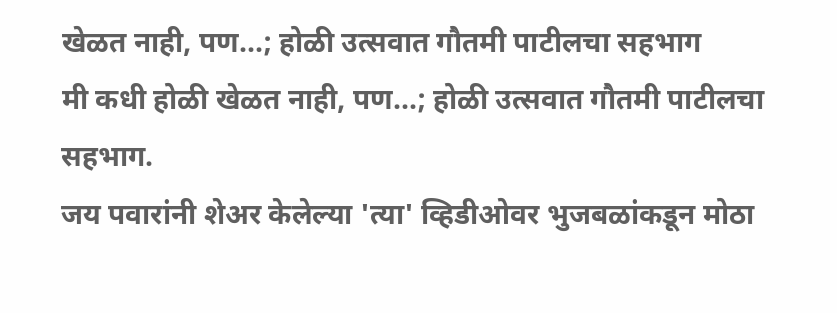खेळत नाही, पण...; होळी उत्सवात गौतमी पाटीलचा सहभाग
मी कधी होळी खेळत नाही, पण...; होळी उत्सवात गौतमी पाटीलचा सहभाग.
जय पवारांनी शेअर केलेल्या 'त्या' व्हिडीओवर भुजबळांकडून मोठा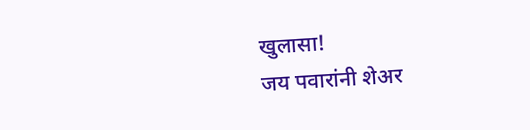खुलासा!
जय पवारांनी शेअर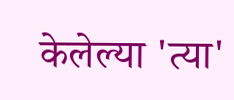केलेल्या 'त्या'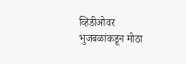व्हिडीओवर भुजबळांकडून मोठा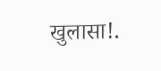खुलासा!.